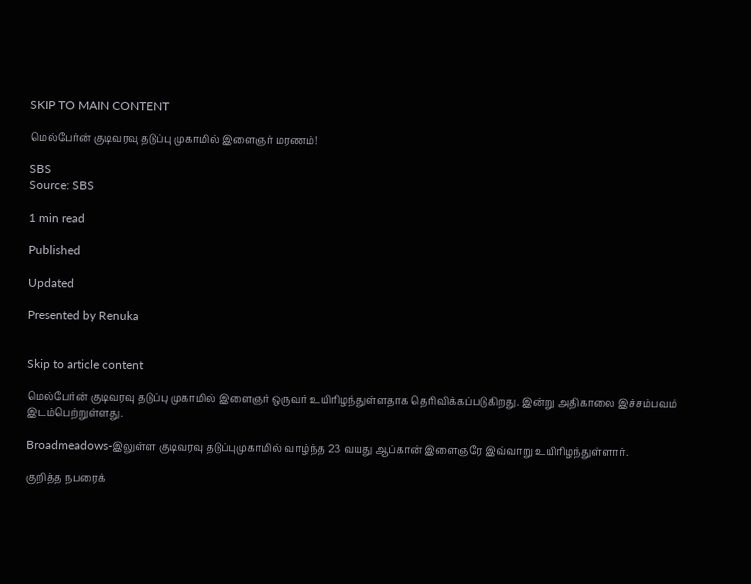SKIP TO MAIN CONTENT

மெல்பேர்ன் குடிவரவு தடுப்பு முகாமில் இளைஞர் மரணம்!

SBS
Source: SBS

1 min read

Published

Updated

Presented by Renuka


Skip to article content

மெல்பேர்ன் குடிவரவு தடுப்பு முகாமில் இளைஞர் ஒருவர் உயிரிழந்துள்ளதாக தெரிவிக்கப்படுகிறது. இன்று அதிகாலை இச்சம்பவம் இடம்பெற்றுள்ளது.

Broadmeadows-இலுள்ள குடிவரவு தடுப்புமுகாமில் வாழ்ந்த 23 வயது ஆப்கான் இளைஞரே இவ்வாறு உயிரிழந்துள்ளார்.

குறித்த நபரைக்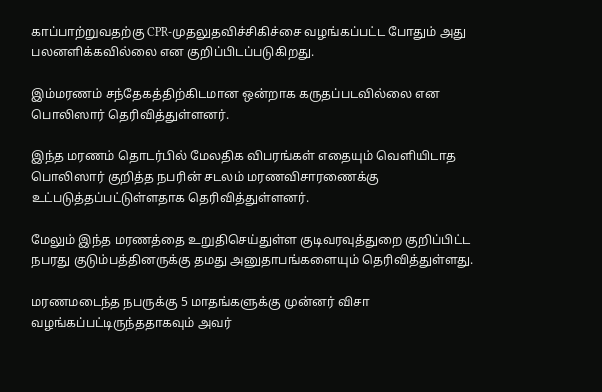காப்பாற்றுவதற்கு CPR-முதலுதவிச்சிகிச்சை வழங்கப்பட்ட போதும் அது பலனளிக்கவில்லை என குறிப்பிடப்படுகிறது.

இம்மரணம் சந்தேகத்திற்கிடமான ஒன்றாக கருதப்படவில்லை என பொலிஸார் தெரிவித்துள்ளனர்.

இந்த மரணம் தொடர்பில் மேலதிக விபரங்கள் எதையும் வெளியிடாத பொலிஸார் குறித்த நபரின் சடலம் மரணவிசாரணைக்கு உட்படுத்தப்பட்டுள்ளதாக தெரிவித்துள்ளனர்.

மேலும் இந்த மரணத்தை உறுதிசெய்துள்ள குடிவரவுத்துறை குறிப்பிட்ட நபரது குடும்பத்தினருக்கு தமது அனுதாபங்களையும் தெரிவித்துள்ளது.

மரணமடைந்த நபருக்கு 5 மாதங்களுக்கு முன்னர் விசா வழங்கப்பட்டிருந்ததாகவும் அவர்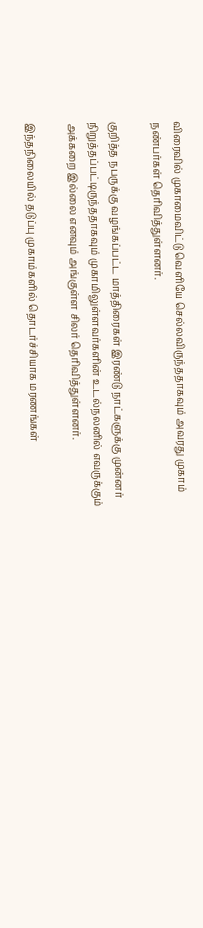விரைவில் முகாமைவிட்டு வெளியே செல்லவிருந்ததாகவும் அவரது முகாம் நண்பர்கள் தெரிவித்துள்ளனர்.

குறித்த நபருக்கு வழங்கப்பட்ட மாத்திரைகள் இரண்டு நாட்களுக்கு முன்னர் நிறுத்தப்பட்டிருந்ததாகவும் முகாமிலுள்ளவர்களின் உடல்நலனில் எவருக்கும் அக்கறை இல்லை எனவும் அங்குள்ள சிலர் தெரிவித்துள்ளனர்.

இந்தநிலையில் தடுப்பு முகாம்களில் தொடர்ச்சியாக மரணங்கள்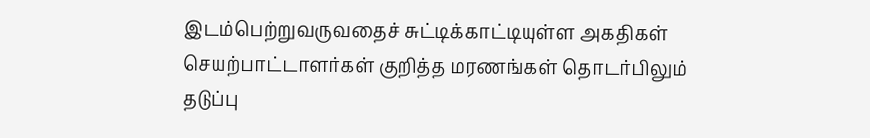இடம்பெற்றுவருவதைச் சுட்டிக்காட்டியுள்ள அகதிகள் செயற்பாட்டாளர்கள் குறித்த மரணங்கள் தொடர்பிலும் தடுப்பு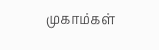முகாம்கள்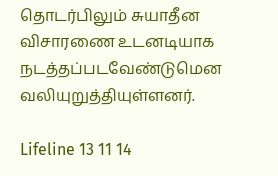தொடர்பிலும் சுயாதீன விசாரணை உடனடியாக நடத்தப்படவேண்டுமென வலியுறுத்தியுள்ளனர்.

Lifeline 13 11 14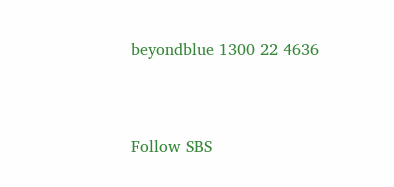beyondblue 1300 22 4636


Follow SBS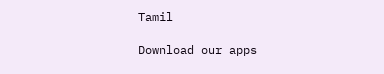Tamil

Download our apps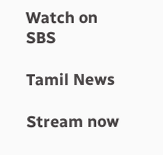Watch on SBS

Tamil News

Stream now